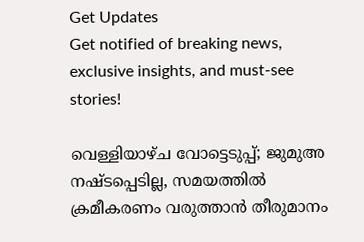Get Updates
Get notified of breaking news, exclusive insights, and must-see stories!

വെള്ളിയാഴ്ച വോട്ടെടുപ്പ്; ജുമുഅ നഷ്ടപ്പെടില്ല, സമയത്തില്‍ ക്രമീകരണം വരുത്താന്‍ തീരുമാനം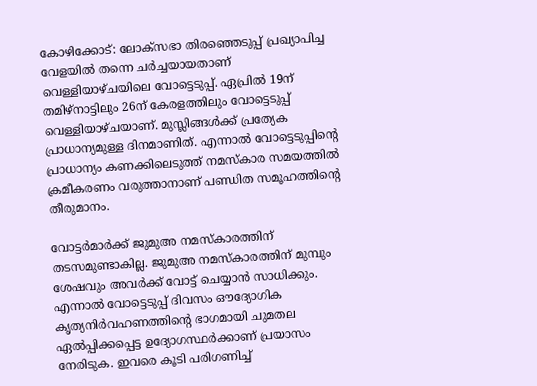കോഴിക്കോട്: ലോക്‌സഭാ തിരഞ്ഞെടുപ്പ് പ്രഖ്യാപിച്ച വേളയില്‍ തന്നെ ചര്‍ച്ചയായതാണ് വെള്ളിയാഴ്ചയിലെ വോട്ടെടുപ്പ്. ഏപ്രില്‍ 19ന് തമിഴ്‌നാട്ടിലും 26ന് കേരളത്തിലും വോട്ടെടുപ്പ് വെള്ളിയാഴ്ചയാണ്. മുസ്ലിങ്ങള്‍ക്ക് പ്രത്യേക പ്രാധാന്യമുള്ള ദിനമാണിത്. എന്നാല്‍ വോട്ടെടുപ്പിന്റെ പ്രാധാന്യം കണക്കിലെടുത്ത് നമസ്‌കാര സമയത്തില്‍ ക്രമീകരണം വരുത്താനാണ് പണ്ഡിത സമൂഹത്തിന്റെ തീരുമാനം.

വോട്ടര്‍മാര്‍ക്ക് ജുമുഅ നമസ്‌കാരത്തിന് തടസമുണ്ടാകില്ല. ജുമുഅ നമസ്‌കാരത്തിന് മുമ്പും ശേഷവും അവര്‍ക്ക് വോട്ട് ചെയ്യാന്‍ സാധിക്കും. എന്നാല്‍ വോട്ടെടുപ്പ് ദിവസം ഔദ്യോഗിക കൃത്യനിര്‍വഹണത്തിന്റെ ഭാഗമായി ചുമതല ഏല്‍പ്പിക്കപ്പെട്ട ഉദ്യോഗസ്ഥര്‍ക്കാണ് പ്രയാസം നേരിടുക. ഇവരെ കൂടി പരിഗണിച്ച്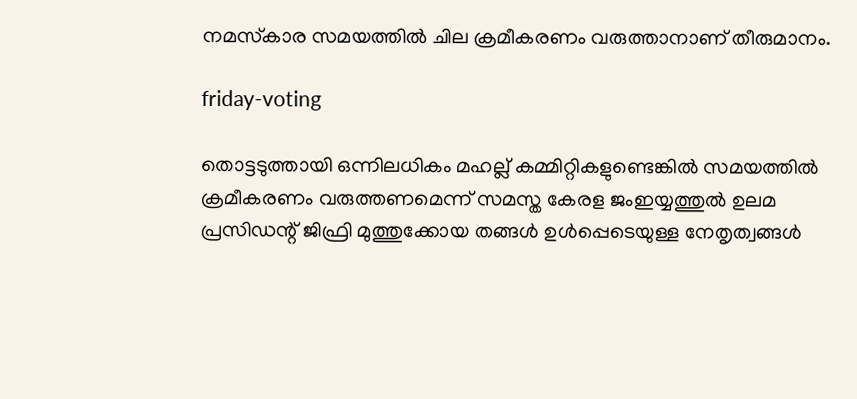നമസ്‌കാര സമയത്തില്‍ ചില ക്രമീകരണം വരുത്താനാണ് തീരുമാനം.

friday-voting

തൊട്ടടുത്തായി ഒന്നിലധികം മഹല്ല് കമ്മിറ്റികളുണ്ടെങ്കില്‍ സമയത്തില്‍ ക്രമീകരണം വരുത്തണമെന്ന് സമസ്ത കേരള ജംഇയ്യത്തുല്‍ ഉലമ പ്രസിഡന്റ് ജിഫ്രി മുത്തുക്കോയ തങ്ങള്‍ ഉള്‍പ്പെടെയുള്ള നേതൃത്വങ്ങള്‍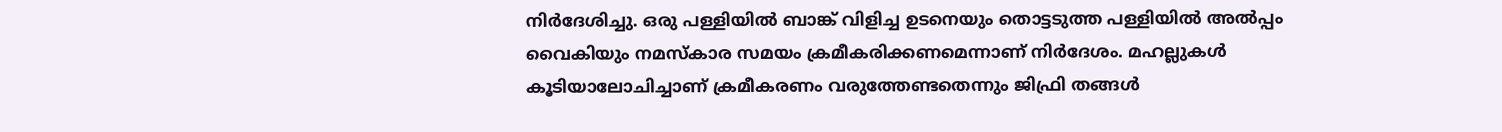നിര്‍ദേശിച്ചു. ഒരു പള്ളിയില്‍ ബാങ്ക് വിളിച്ച ഉടനെയും തൊട്ടടുത്ത പള്ളിയില്‍ അല്‍പ്പം വൈകിയും നമസ്‌കാര സമയം ക്രമീകരിക്കണമെന്നാണ് നിര്‍ദേശം. മഹല്ലുകള്‍ കൂടിയാലോചിച്ചാണ് ക്രമീകരണം വരുത്തേണ്ടതെന്നും ജിഫ്രി തങ്ങള്‍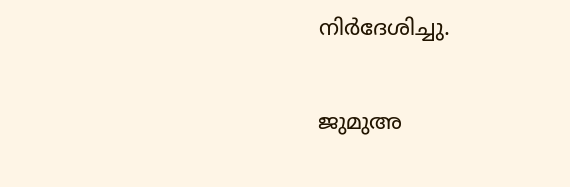നിര്‍ദേശിച്ചു.

ജുമുഅ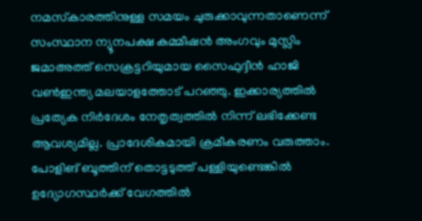നമസ്‌കാരത്തിനുള്ള സമയം ചുരുക്കാവുന്നതാണെന്ന് സംസ്ഥാന ന്യൂനപക്ഷ കമ്മീഷന്‍ അംഗവും മുസ്ലിം ജമാഅത്ത് സെക്രട്ടറിയുമായ സൈഫുദ്ദീന്‍ ഹാജി വണ്‍ഇന്ത്യ മലയാളത്തോട് പറഞ്ഞു. ഇക്കാര്യത്തില്‍ പ്രത്യേക നിര്‍ദേശം നേതൃത്വത്തില്‍ നിന്ന് ലഭിക്കേണ്ട ആവശ്യമില്ല. പ്രാദേശികമായി ക്രമീകരണം വരുത്താം. പോളിങ് ബൂത്തിന് തൊട്ടടുത്ത് പള്ളിയുണ്ടെങ്കില്‍ ഉദ്യോഗസ്ഥര്‍ക്ക് വേഗത്തില്‍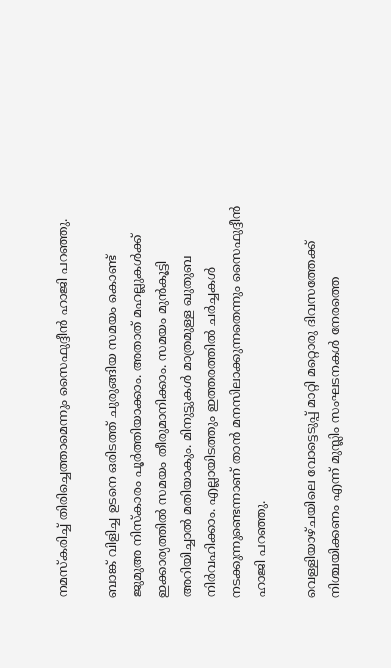നമസ്‌കരിച്ച് തിരിച്ചെത്താമെന്നും സൈഫുദ്ദീന്‍ ഹാജി പറഞ്ഞു.

ബാങ്ക് വിളിച്ച ഉടനെ ഒരിടത്ത് ചുരുങ്ങിയ സമയം കൊണ്ട് ജുമുഅ നിസ്‌കാരം പൂര്‍ത്തിയാക്കാം. അതാത് മഹല്ലുകള്‍ക്ക് ഇക്കാര്യത്തില്‍ സമയം തീരുമാനിക്കാം. സമയം മുന്‍കൂട്ടി അറിയിച്ചാല്‍ മതിയാകും. മിനുട്ടുകള്‍ മാത്രമുള്ള ഖുതുബ നിര്‍വഹിക്കാം. എല്ലായിടത്തും ഇത്തരത്തില്‍ ചര്‍ച്ചകള്‍ നടക്കുന്നുണ്ടെന്നാണ് താന്‍ മനസിലാക്കുന്നതെന്നും സൈഫുദ്ദീന്‍ ഹാജി പറഞ്ഞു.

വെള്ളിയാഴ്ചയിലെ വോട്ടെടുപ്പ് മാറ്റി മറ്റൊരു ദിവസത്തേക്ക് നിശ്ചയിക്കണം എന്ന് മുസ്ലിം സംഘടനകള്‍ നേരത്തെ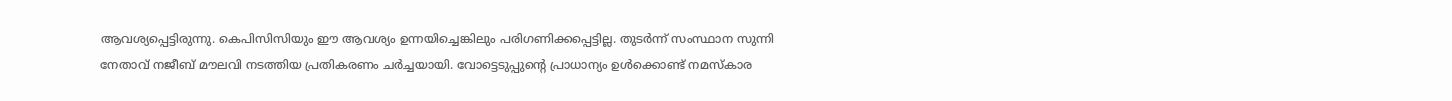ആവശ്യപ്പെട്ടിരുന്നു. കെപിസിസിയും ഈ ആവശ്യം ഉന്നയിച്ചെങ്കിലും പരിഗണിക്കപ്പെട്ടില്ല. തുടര്‍ന്ന് സംസ്ഥാന സുന്നി നേതാവ് നജീബ് മൗലവി നടത്തിയ പ്രതികരണം ചര്‍ച്ചയായി. വോട്ടെടുപ്പുന്റെ പ്രാധാന്യം ഉള്‍ക്കൊണ്ട് നമസ്‌കാര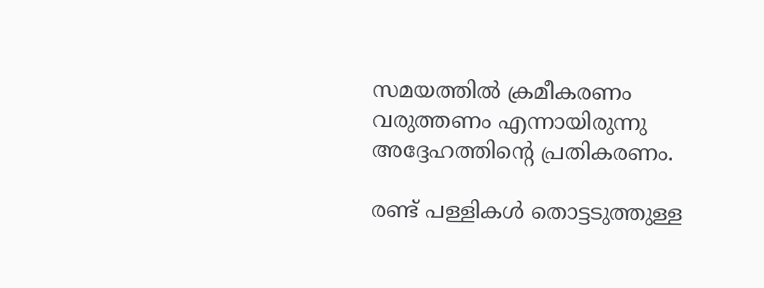സമയത്തില്‍ ക്രമീകരണം വരുത്തണം എന്നായിരുന്നു അദ്ദേഹത്തിന്റെ പ്രതികരണം.

രണ്ട് പള്ളികള്‍ തൊട്ടടുത്തുള്ള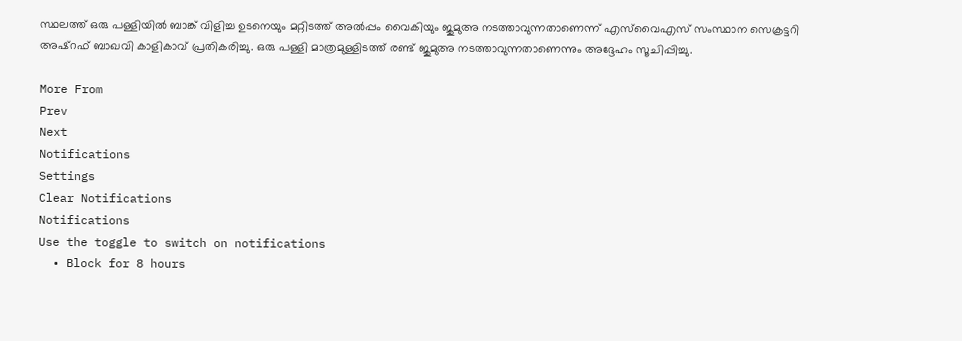സ്ഥലത്ത് ഒരു പള്ളിയില്‍ ബാങ്ക് വിളിച്ച ഉടനെയും മറ്റിടത്ത് അല്‍പ്പം വൈകിയും ജുമുഅ നടത്താവുന്നതാണെന്ന് എസ്‌വൈഎസ് സംസ്ഥാന സെക്രട്ടറി അഷ്‌റഫ് ബാഖവി കാളികാവ് പ്രതികരിച്ചു. ഒരു പള്ളി മാത്രമുള്ളിടത്ത് രണ്ട് ജുമുഅ നടത്താവുന്നതാണെന്നും അദ്ദേഹം സൂചിപ്പിച്ചു.

More From
Prev
Next
Notifications
Settings
Clear Notifications
Notifications
Use the toggle to switch on notifications
  • Block for 8 hours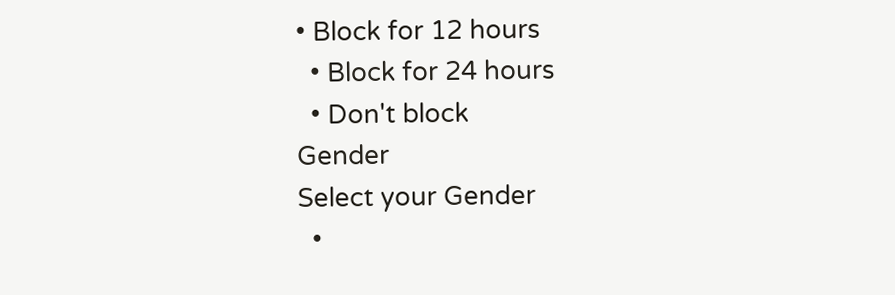• Block for 12 hours
  • Block for 24 hours
  • Don't block
Gender
Select your Gender
  •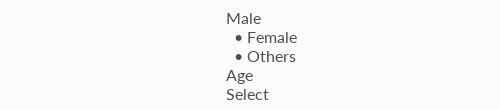Male
  • Female
  • Others
Age
Select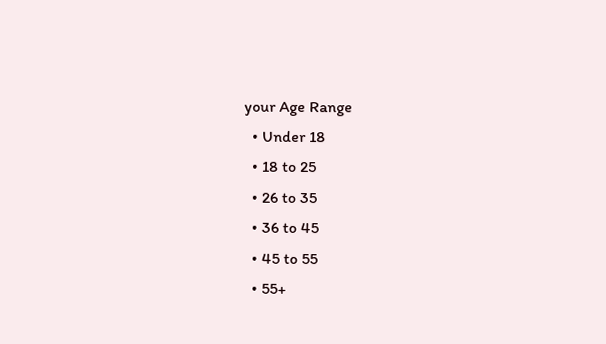your Age Range
  • Under 18
  • 18 to 25
  • 26 to 35
  • 36 to 45
  • 45 to 55
  • 55+